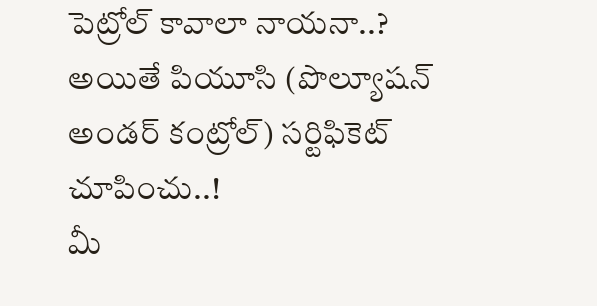పెట్రోల్ కావాలా నాయనా..? అయితే పియూసి (పొల్యూషన్ అండర్ కంట్రోల్) సర్టిఫికెట్ చూపించు..!
మీ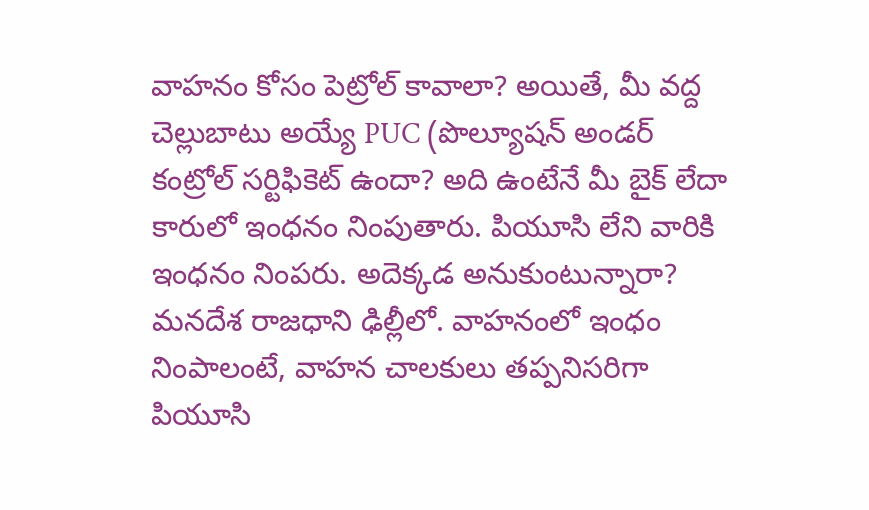వాహనం కోసం పెట్రోల్ కావాలా? అయితే, మీ వద్ద చెల్లుబాటు అయ్యే PUC (పొల్యూషన్ అండర్ కంట్రోల్ సర్టిఫికెట్ ఉందా? అది ఉంటేనే మీ బైక్ లేదా కారులో ఇంధనం నింపుతారు. పియూసి లేని వారికి ఇంధనం నింపరు. అదెక్కడ అనుకుంటున్నారా? మనదేశ రాజధాని ఢిల్లీలో. వాహనంలో ఇంధం నింపాలంటే, వాహన చాలకులు తప్పనిసరిగా పియూసి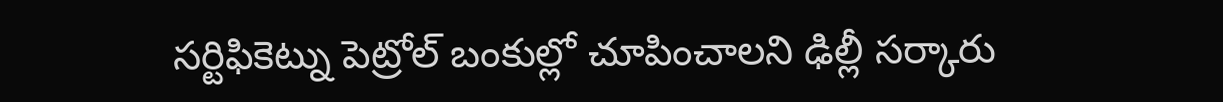సర్టిఫికెట్ను పెట్రోల్ బంకుల్లో చూపించాలని ఢిల్లీ సర్కారు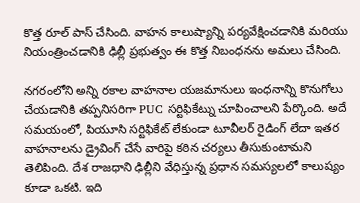కొత్త రూల్ పాస్ చేసింది. వాహన కాలుష్యాన్ని పర్యవేక్షించడానికి మరియు నియంత్రించడానికి ఢిల్లీ ప్రభుత్వం ఈ కొత్త నిబంధనను అమలు చేసింది.

నగరంలోని అన్ని రకాల వాహనాల యజమానులు ఇంధనాన్ని కొనుగోలు చేయడానికి తప్పనిసరిగా PUC సర్టిఫికేట్ను చూపించాలని పేర్కొంది. అదే సమయంలో, పియూసి సర్టిఫికేట్ లేకుండా టూవీలర్ రైడింగ్ లేదా ఇతర వాహనాలను డ్రైవింగ్ చేసే వారిపై కఠిన చర్యలు తీసుకుంటామని తెలిపింది. దేశ రాజధాని ఢిల్లీని వేధిస్తున్న ప్రధాన సమస్యలలో కాలుష్యం కూడా ఒకటి. ఇది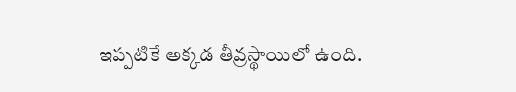ఇప్పటికే అక్కడ తీవ్రస్థాయిలో ఉంది.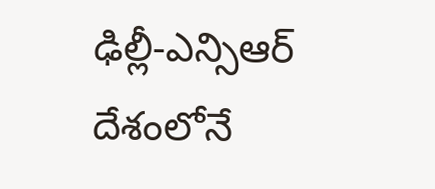ఢిల్లీ-ఎన్సిఆర్ దేశంలోనే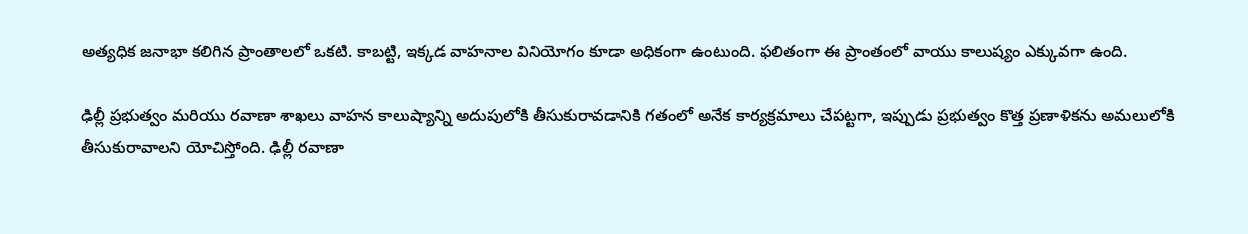అత్యధిక జనాభా కలిగిన ప్రాంతాలలో ఒకటి. కాబట్టి, ఇక్కడ వాహనాల వినియోగం కూడా అధికంగా ఉంటుంది. ఫలితంగా ఈ ప్రాంతంలో వాయు కాలుష్యం ఎక్కువగా ఉంది.

ఢిల్లీ ప్రభుత్వం మరియు రవాణా శాఖలు వాహన కాలుష్యాన్ని అదుపులోకి తీసుకురావడానికి గతంలో అనేక కార్యక్రమాలు చేపట్టగా, ఇప్పుడు ప్రభుత్వం కొత్త ప్రణాళికను అమలులోకి తీసుకురావాలని యోచిస్తోంది. ఢిల్లీ రవాణా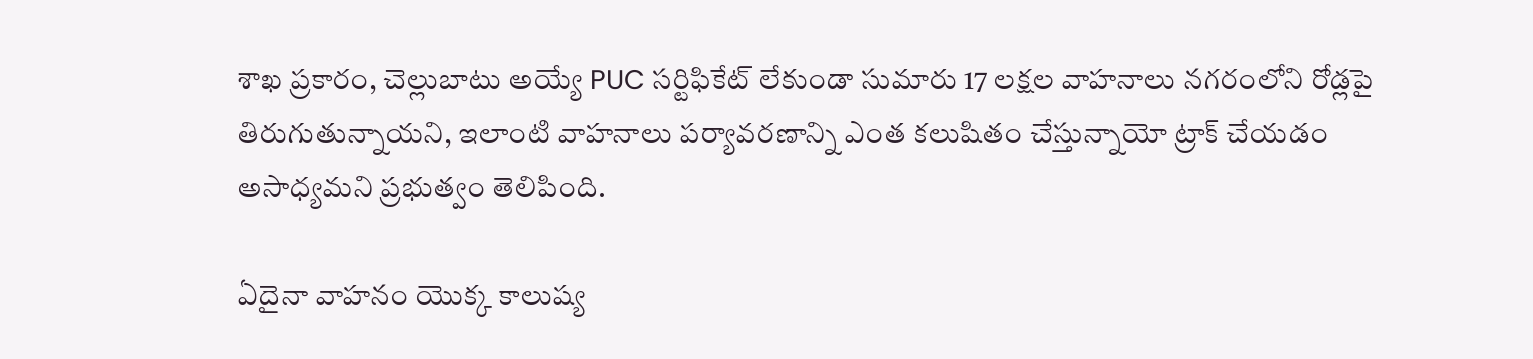శాఖ ప్రకారం, చెల్లుబాటు అయ్యే PUC సర్టిఫికేట్ లేకుండా సుమారు 17 లక్షల వాహనాలు నగరంలోని రోడ్లపై తిరుగుతున్నాయని, ఇలాంటి వాహనాలు పర్యావరణాన్ని ఎంత కలుషితం చేస్తున్నాయో ట్రాక్ చేయడం అసాధ్యమని ప్రభుత్వం తెలిపింది.

ఏదైనా వాహనం యొక్క కాలుష్య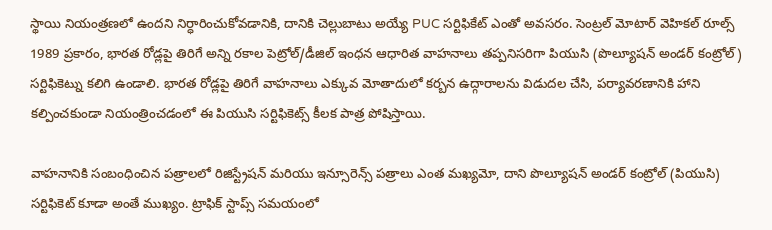స్థాయి నియంత్రణలో ఉందని నిర్ధారించుకోవడానికి, దానికి చెల్లుబాటు అయ్యే PUC సర్టిఫికేట్ ఎంతో అవసరం. సెంట్రల్ మోటార్ వెహికల్ రూల్స్ 1989 ప్రకారం, భారత రోడ్లపై తిరిగే అన్ని రకాల పెట్రోల్/డీజిల్ ఇంధన ఆధారిత వాహనాలు తప్పనిసరిగా పియుసి (పొల్యూషన్ అండర్ కంట్రోల్) సర్టిఫికెట్ను కలిగి ఉండాలి. భారత రోడ్లపై తిరిగే వాహనాలు ఎక్కువ మోతాదులో కర్బన ఉద్గారాలను విడుదల చేసి, పర్యావరణానికి హాని కల్పించకుండా నియంత్రించడంలో ఈ పియుసి సర్టిఫికెట్స్ కీలక పాత్ర పోషిస్తాయి.

వాహనానికి సంబంధించిన పత్రాలలో రిజిస్ట్రేషన్ మరియు ఇన్సూరెన్స్ పత్రాలు ఎంత మఖ్యమో, దాని పొల్యూషన్ అండర్ కంట్రోల్ (పియుసి) సర్టిఫికెట్ కూడా అంతే ముఖ్యం. ట్రాఫిక్ స్టాప్స్ సమయంలో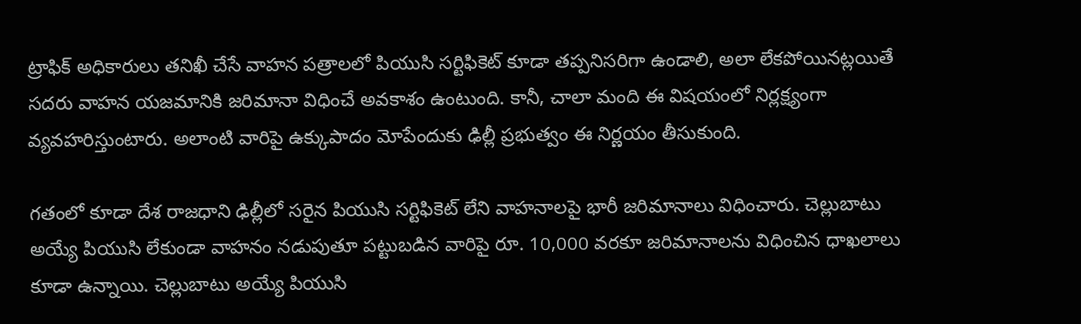ట్రాఫిక్ అధికారులు తనిఖీ చేసే వాహన పత్రాలలో పియుసి సర్టిఫికెట్ కూడా తప్పనిసరిగా ఉండాలి, అలా లేకపోయినట్లయితే సదరు వాహన యజమానికి జరిమానా విధించే అవకాశం ఉంటుంది. కానీ, చాలా మంది ఈ విషయంలో నిర్లక్ష్యంగా వ్యవహరిస్తుంటారు. అలాంటి వారిపై ఉక్కుపాదం మోపేందుకు ఢిల్లీ ప్రభుత్వం ఈ నిర్ణయం తీసుకుంది.

గతంలో కూడా దేశ రాజధాని ఢిల్లీలో సరైన పియుసి సర్టిఫికెట్ లేని వాహనాలపై భారీ జరిమానాలు విధించారు. చెల్లుబాటు అయ్యే పియుసి లేకుండా వాహనం నడుపుతూ పట్టుబడిన వారిపై రూ. 10,000 వరకూ జరిమానాలను విధించిన ధాఖలాలు కూడా ఉన్నాయి. చెల్లుబాటు అయ్యే పియుసి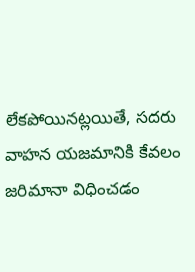లేకపోయినట్లయితే, సదరు వాహన యజమానికి కేవలం జరిమానా విధించడం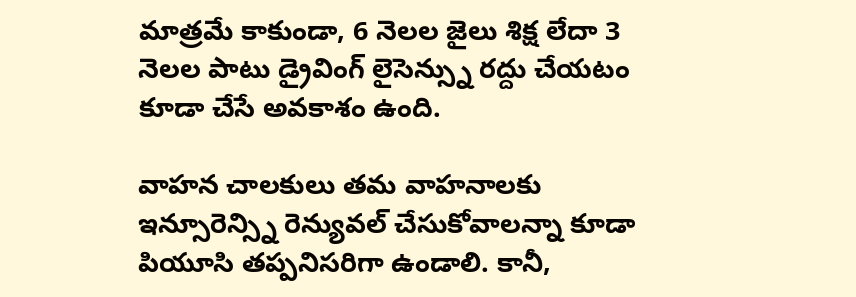మాత్రమే కాకుండా, 6 నెలల జైలు శిక్ష లేదా 3 నెలల పాటు డ్రైవింగ్ లైసెన్స్ను రద్దు చేయటం కూడా చేసే అవకాశం ఉంది.

వాహన చాలకులు తమ వాహనాలకు ఇన్సూరెన్స్ని రెన్యువల్ చేసుకోవాలన్నా కూడా పియూసి తప్పనిసరిగా ఉండాలి. కానీ,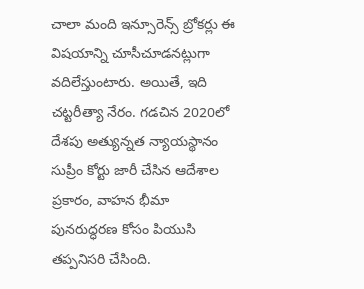చాలా మంది ఇన్సూరెన్స్ బ్రోకర్లు ఈ విషయాన్ని చూసీచూడనట్లుగా వదిలేస్తుంటారు. అయితే, ఇది చట్టరీత్యా నేరం. గడచిన 2020లో దేశపు అత్యున్నత న్యాయస్థానం సుప్రీం కోర్టు జారీ చేసిన ఆదేశాల ప్రకారం, వాహన భీమా పునరుద్ధరణ కోసం పియుసి తప్పనిసరి చేసింది.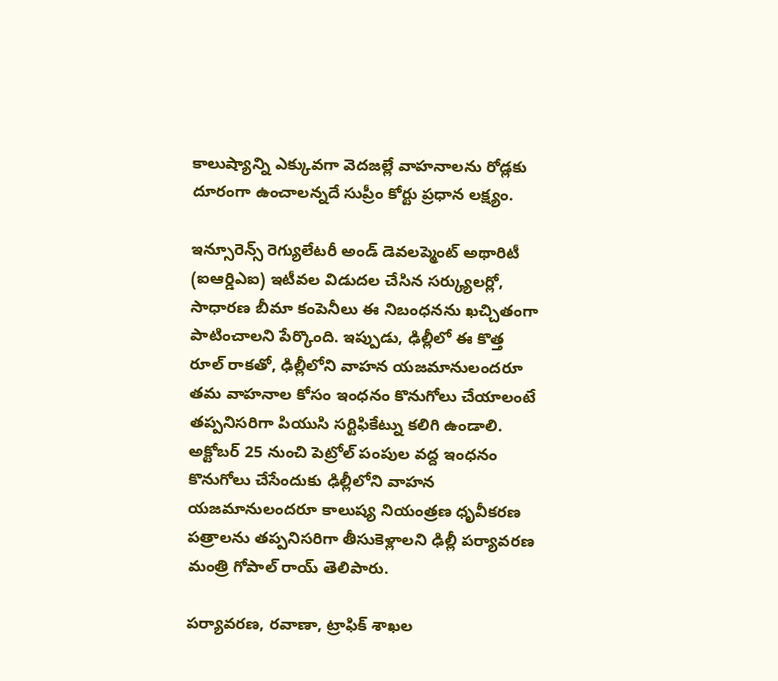కాలుష్యాన్ని ఎక్కువగా వెదజల్లే వాహనాలను రోడ్లకు దూరంగా ఉంచాలన్నదే సుప్రీం కోర్టు ప్రధాన లక్ష్యం.

ఇన్సూరెన్స్ రెగ్యులేటరీ అండ్ డెవలప్మెంట్ అథారిటీ (ఐఆర్డిఎఐ) ఇటీవల విడుదల చేసిన సర్క్యులర్లో, సాధారణ బీమా కంపెనీలు ఈ నిబంధనను ఖచ్చితంగా పాటించాలని పేర్కొంది. ఇప్పుడు, ఢిల్లీలో ఈ కొత్త రూల్ రాకతో, ఢిల్లీలోని వాహన యజమానులందరూ తమ వాహనాల కోసం ఇంధనం కొనుగోలు చేయాలంటే తప్పనిసరిగా పియుసి సర్టిఫికేట్ను కలిగి ఉండాలి. అక్టోబర్ 25 నుంచి పెట్రోల్ పంపుల వద్ద ఇంధనం కొనుగోలు చేసేందుకు ఢిల్లీలోని వాహన యజమానులందరూ కాలుష్య నియంత్రణ ధృవీకరణ పత్రాలను తప్పనిసరిగా తీసుకెళ్లాలని ఢిల్లీ పర్యావరణ మంత్రి గోపాల్ రాయ్ తెలిపారు.

పర్యావరణ, రవాణా, ట్రాఫిక్ శాఖల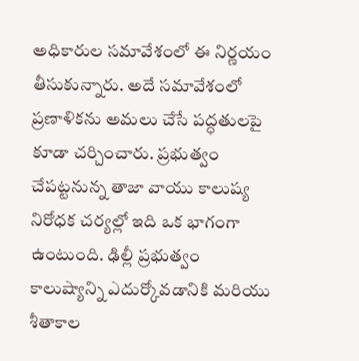అధికారుల సమావేశంలో ఈ నిర్ణయం తీసుకున్నారు. అదే సమావేశంలో ప్రణాళికను అమలు చేసే పద్ధతులపై కూడా చర్చించారు. ప్రభుత్వం చేపట్టనున్న తాజా వాయు కాలుష్య నిరోధక చర్యల్లో ఇది ఒక భాగంగా ఉంటుంది. ఢిల్లీ ప్రభుత్వం కాలుష్యాన్ని ఎదుర్కోవడానికి మరియు శీతాకాల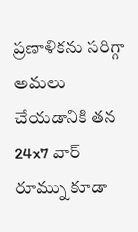ప్రణాళికను సరిగ్గా అమలు చేయడానికి తన 24x7 వార్ రూమ్ను కూడా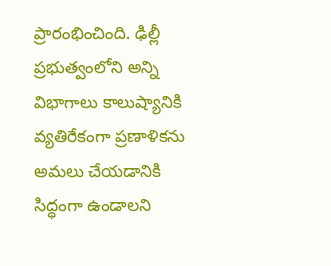ప్రారంభించింది. ఢిల్లీ ప్రభుత్వంలోని అన్ని విభాగాలు కాలుష్యానికి వ్యతిరేకంగా ప్రణాళికను అమలు చేయడానికి సిద్ధంగా ఉండాలని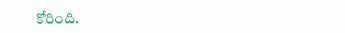కోరింది.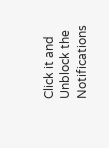Click it and Unblock the Notifications